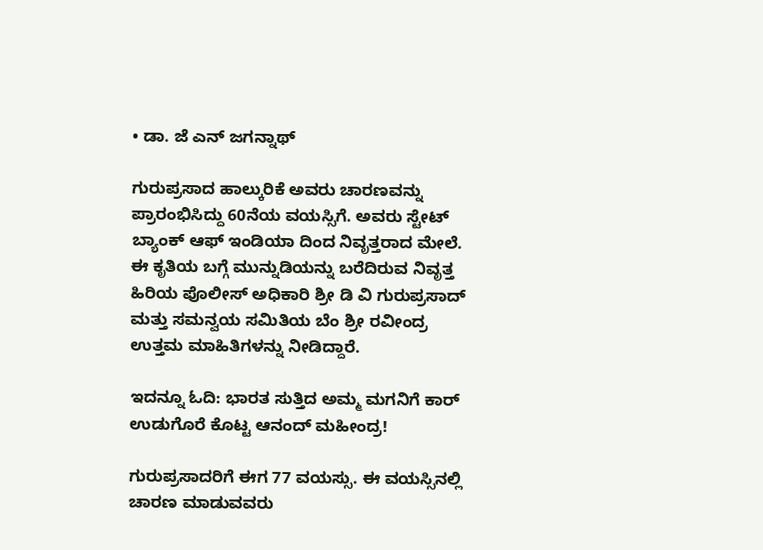• ಡಾ. ಜೆ ಎನ್ ಜಗನ್ನಾಥ್

ಗುರುಪ್ರಸಾದ ಹಾಲ್ಕುರಿಕೆ ಅವರು ಚಾರಣವನ್ನು ಪ್ರಾರಂಭಿಸಿದ್ದು 60ನೆಯ ವಯಸ್ಸಿಗೆ. ಅವರು ಸ್ಟೇಟ್ ಬ್ಯಾಂಕ್ ಆಫ್ ಇಂಡಿಯಾ ದಿಂದ ನಿವೃತ್ತರಾದ ಮೇಲೆ. ಈ ಕೃತಿಯ ಬಗ್ಗೆ ಮುನ್ನುಡಿಯನ್ನು ಬರೆದಿರುವ ನಿವೃತ್ತ ಹಿರಿಯ ಪೊಲೀಸ್ ಅಧಿಕಾರಿ ಶ್ರೀ ಡಿ ವಿ ಗುರುಪ್ರಸಾದ್ ಮತ್ತು ಸಮನ್ವಯ ಸಮಿತಿಯ ಬೆಂ ಶ್ರೀ ರವೀಂದ್ರ ಉತ್ತಮ ಮಾಹಿತಿಗಳನ್ನು ನೀಡಿದ್ದಾರೆ.

ಇದನ್ನೂ ಓದಿ: ಭಾರತ ಸುತ್ತಿದ ಅಮ್ಮ ಮಗನಿಗೆ ಕಾರ್ ಉಡುಗೊರೆ ಕೊಟ್ಟ ಆನಂದ್ ಮಹೀಂದ್ರ!

ಗುರುಪ್ರಸಾದರಿಗೆ ಈಗ 77 ವಯಸ್ಸು. ಈ ವಯಸ್ಸಿನಲ್ಲಿ ಚಾರಣ ಮಾಡುವವರು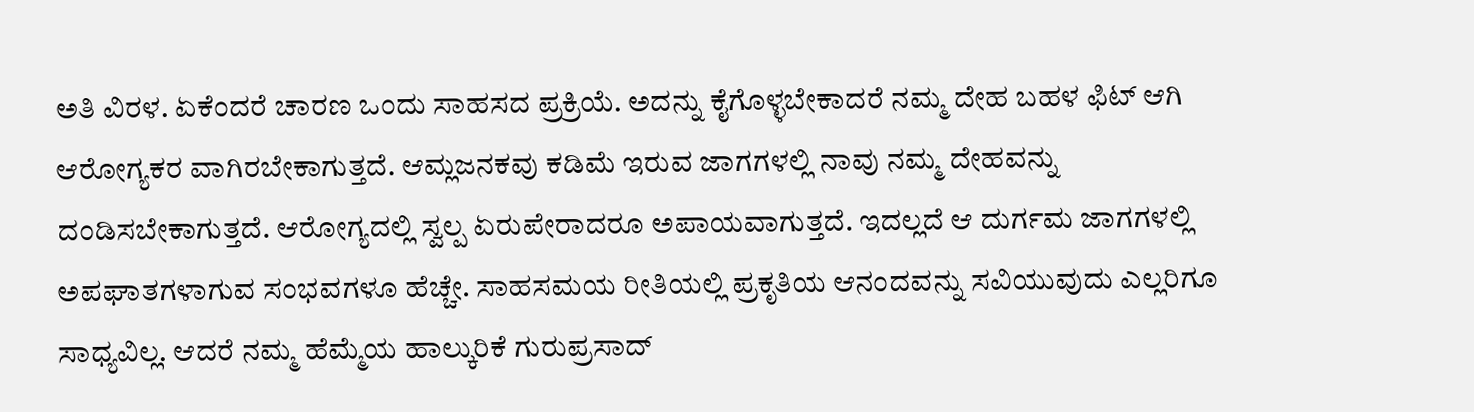ಅತಿ ವಿರಳ. ಏಕೆಂದರೆ ಚಾರಣ ಒಂದು ಸಾಹಸದ ಪ್ರಕ್ರಿಯೆ. ಅದನ್ನು ಕೈಗೊಳ್ಳಬೇಕಾದರೆ ನಮ್ಮ ದೇಹ ಬಹಳ ಫಿಟ್ ಆಗಿ ಆರೋಗ್ಯಕರ ವಾಗಿರಬೇಕಾಗುತ್ತದೆ. ಆಮ್ಲಜನಕವು ಕಡಿಮೆ ಇರುವ ಜಾಗಗಳಲ್ಲಿ ನಾವು ನಮ್ಮ ದೇಹವನ್ನು ದಂಡಿಸಬೇಕಾಗುತ್ತದೆ. ಆರೋಗ್ಯದಲ್ಲಿ ಸ್ವಲ್ಪ ಏರುಪೇರಾದರೂ ಅಪಾಯವಾಗುತ್ತದೆ. ಇದಲ್ಲದೆ ಆ ದುರ್ಗಮ ಜಾಗಗಳಲ್ಲಿ ಅಪಘಾತಗಳಾಗುವ ಸಂಭವಗಳೂ ಹೆಚ್ಚೇ. ಸಾಹಸಮಯ ರೀತಿಯಲ್ಲಿ ಪ್ರಕೃತಿಯ ಆನಂದವನ್ನು ಸವಿಯುವುದು ಎಲ್ಲರಿಗೂ ಸಾಧ್ಯವಿಲ್ಲ. ಆದರೆ ನಮ್ಮ ಹೆಮ್ಮೆಯ ಹಾಲ್ಕುರಿಕೆ ಗುರುಪ್ರಸಾದ್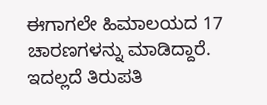ಈಗಾಗಲೇ ಹಿಮಾಲಯದ 17 ಚಾರಣಗಳನ್ನು ಮಾಡಿದ್ದಾರೆ. ಇದಲ್ಲದೆ ತಿರುಪತಿ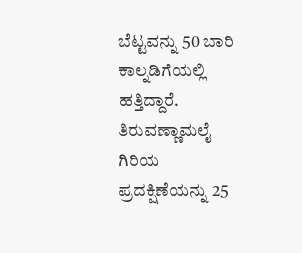ಬೆಟ್ಟವನ್ನು 50 ಬಾರಿ ಕಾಲ್ನಡಿಗೆಯಲ್ಲಿ ಹತ್ತಿದ್ದಾರೆ. ತಿರುವಣ್ಣಾಮಲೈ ಗಿರಿಯ ಪ್ರದಕ್ಷಿಣೆಯನ್ನು 25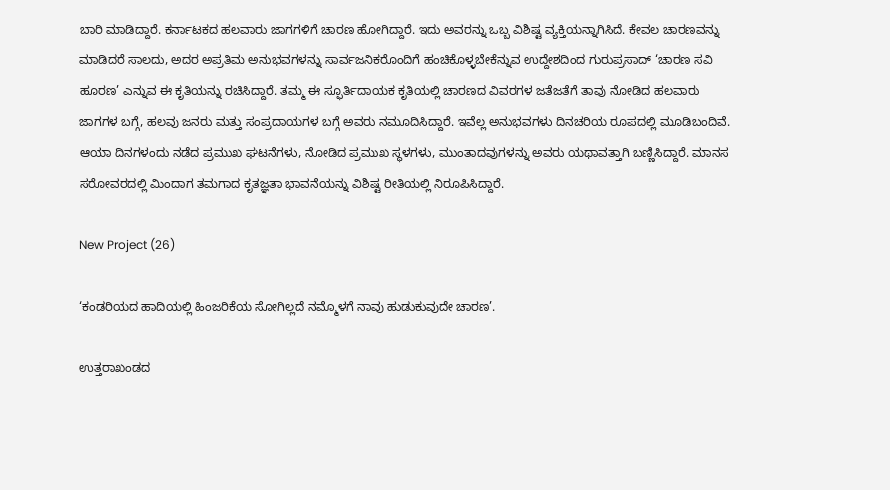ಬಾರಿ ಮಾಡಿದ್ದಾರೆ. ಕರ್ನಾಟಕದ ಹಲವಾರು ಜಾಗಗಳಿಗೆ ಚಾರಣ ಹೋಗಿದ್ದಾರೆ. ಇದು ಅವರನ್ನು ಒಬ್ಬ ವಿಶಿಷ್ಟ ವ್ಯಕ್ತಿಯನ್ನಾಗಿಸಿದೆ. ಕೇವಲ ಚಾರಣವನ್ನು ಮಾಡಿದರೆ ಸಾಲದು, ಅದರ ಅಪ್ರತಿಮ ಅನುಭವಗಳನ್ನು ಸಾರ್ವಜನಿಕರೊಂದಿಗೆ ಹಂಚಿಕೊಳ್ಳಬೇಕೆನ್ನುವ ಉದ್ದೇಶದಿಂದ ಗುರುಪ್ರಸಾದ್ ‘ಚಾರಣ ಸವಿ ಹೂರಣ’ ಎನ್ನುವ ಈ ಕೃತಿಯನ್ನು ರಚಿಸಿದ್ದಾರೆ. ತಮ್ಮ ಈ ಸ್ಫೂರ್ತಿದಾಯಕ ಕೃತಿಯಲ್ಲಿ ಚಾರಣದ ವಿವರಗಳ ಜತೆಜತೆಗೆ ತಾವು ನೋಡಿದ ಹಲವಾರು ಜಾಗಗಳ ಬಗ್ಗೆ, ಹಲವು ಜನರು ಮತ್ತು ಸಂಪ್ರದಾಯಗಳ ಬಗ್ಗೆ ಅವರು ನಮೂದಿಸಿದ್ದಾರೆ. ಇವೆಲ್ಲ ಅನುಭವಗಳು ದಿನಚರಿಯ ರೂಪದಲ್ಲಿ ಮೂಡಿಬಂದಿವೆ. ಆಯಾ ದಿನಗಳಂದು ನಡೆದ ಪ್ರಮುಖ ಘಟನೆಗಳು, ನೋಡಿದ ಪ್ರಮುಖ ಸ್ಥಳಗಳು, ಮುಂತಾದವುಗಳನ್ನು ಅವರು ಯಥಾವತ್ತಾಗಿ ಬಣ್ಣಿಸಿದ್ದಾರೆ. ಮಾನಸ ಸರೋವರದಲ್ಲಿ ಮಿಂದಾಗ ತಮಗಾದ ಕೃತಜ್ಞತಾ ಭಾವನೆಯನ್ನು ವಿಶಿಷ್ಟ ರೀತಿಯಲ್ಲಿ ನಿರೂಪಿಸಿದ್ದಾರೆ.

New Project (26)

‘ಕಂಡರಿಯದ ಹಾದಿಯಲ್ಲಿ ಹಿಂಜರಿಕೆಯ ಸೋಗಿಲ್ಲದೆ ನಮ್ಮೊಳಗೆ ನಾವು ಹುಡುಕುವುದೇ ಚಾರಣ’.

ಉತ್ತರಾಖಂಡದ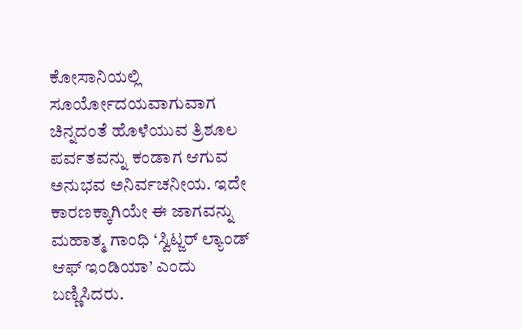ಕೋಸಾನಿಯಲ್ಲಿ ಸೂರ್ಯೋದಯವಾಗುವಾಗ ಚಿನ್ನದಂತೆ ಹೊಳೆಯುವ ತ್ರಿಶೂಲ ಪರ್ವತವನ್ನು ಕಂಡಾಗ ಆಗುವ ಅನುಭವ ಅನಿರ್ವಚನೀಯ. ಇದೇ ಕಾರಣಕ್ಕಾಗಿಯೇ ಈ ಜಾಗವನ್ನು ಮಹಾತ್ಮ ಗಾಂಧಿ ‘ಸ್ವಿಟ್ಜರ್ ಲ್ಯಾಂಡ್ ಆಫ್ ಇಂಡಿಯಾ’ ಎಂದು ಬಣ್ಣಿಸಿದರು.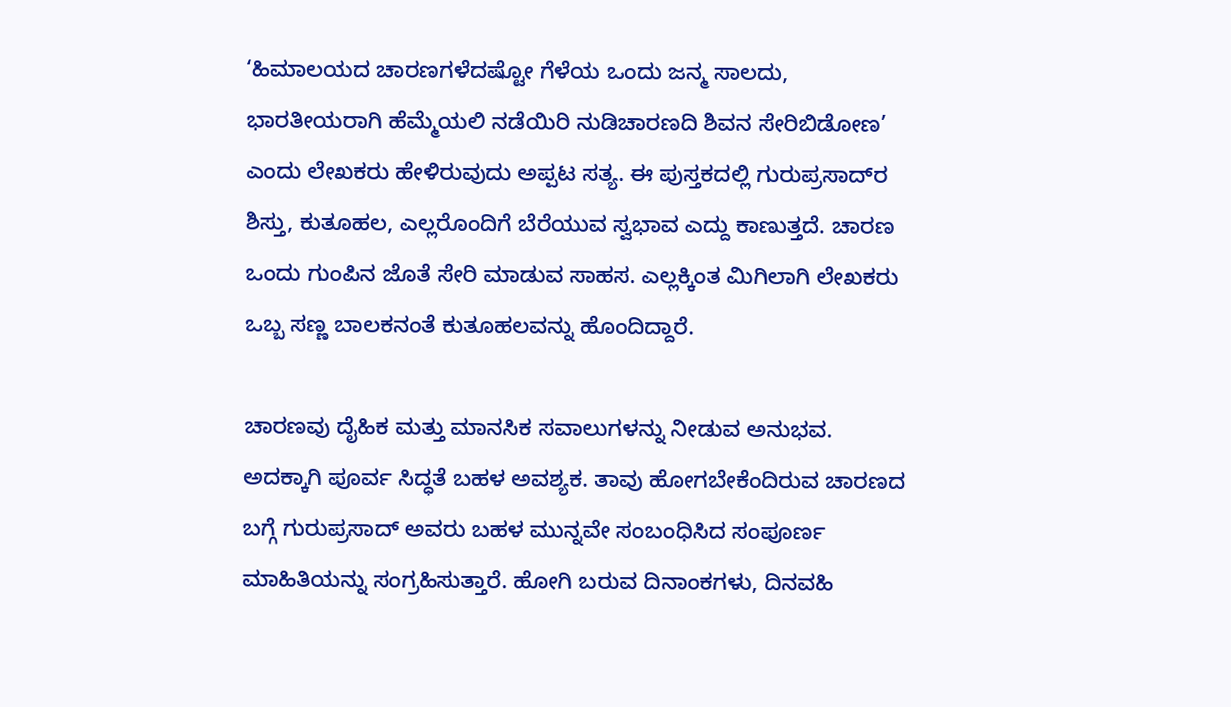‘ಹಿಮಾಲಯದ ಚಾರಣಗಳೆದಷ್ಟೋ ಗೆಳೆಯ ಒಂದು ಜನ್ಮ ಸಾಲದು, ಭಾರತೀಯರಾಗಿ ಹೆಮ್ಮೆಯಲಿ ನಡೆಯಿರಿ ನುಡಿಚಾರಣದಿ ಶಿವನ ಸೇರಿಬಿಡೋಣ’ ಎಂದು ಲೇಖಕರು ಹೇಳಿರುವುದು ಅಪ್ಪಟ ಸತ್ಯ. ಈ ಪುಸ್ತಕದಲ್ಲಿ ಗುರುಪ್ರಸಾದ್‍ರ ಶಿಸ್ತು, ಕುತೂಹಲ, ಎಲ್ಲರೊಂದಿಗೆ ಬೆರೆಯುವ ಸ್ವಭಾವ ಎದ್ದು ಕಾಣುತ್ತದೆ. ಚಾರಣ ಒಂದು ಗುಂಪಿನ ಜೊತೆ ಸೇರಿ ಮಾಡುವ ಸಾಹಸ. ಎಲ್ಲಕ್ಕಿಂತ ಮಿಗಿಲಾಗಿ ಲೇಖಕರು ಒಬ್ಬ ಸಣ್ಣ ಬಾಲಕನಂತೆ ಕುತೂಹಲವನ್ನು ಹೊಂದಿದ್ದಾರೆ.

ಚಾರಣವು ದೈಹಿಕ ಮತ್ತು ಮಾನಸಿಕ ಸವಾಲುಗಳನ್ನು ನೀಡುವ ಅನುಭವ. ಅದಕ್ಕಾಗಿ ಪೂರ್ವ ಸಿದ್ಧತೆ ಬಹಳ ಅವಶ್ಯಕ. ತಾವು ಹೋಗಬೇಕೆಂದಿರುವ ಚಾರಣದ ಬಗ್ಗೆ ಗುರುಪ್ರಸಾದ್‌ ಅವರು ಬಹಳ ಮುನ್ನವೇ ಸಂಬಂಧಿಸಿದ ಸಂಪೂರ್ಣ ಮಾಹಿತಿಯನ್ನು ಸಂಗ್ರಹಿಸುತ್ತಾರೆ. ಹೋಗಿ ಬರುವ ದಿನಾಂಕಗಳು, ದಿನವಹಿ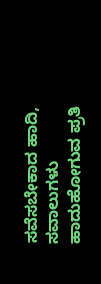ಸವೆಸಬೇಕಾದ ಹಾದಿ, ಸವಾಲುಗಳು ಹಾದುಹೋಗುವ ಪ್ರತಿ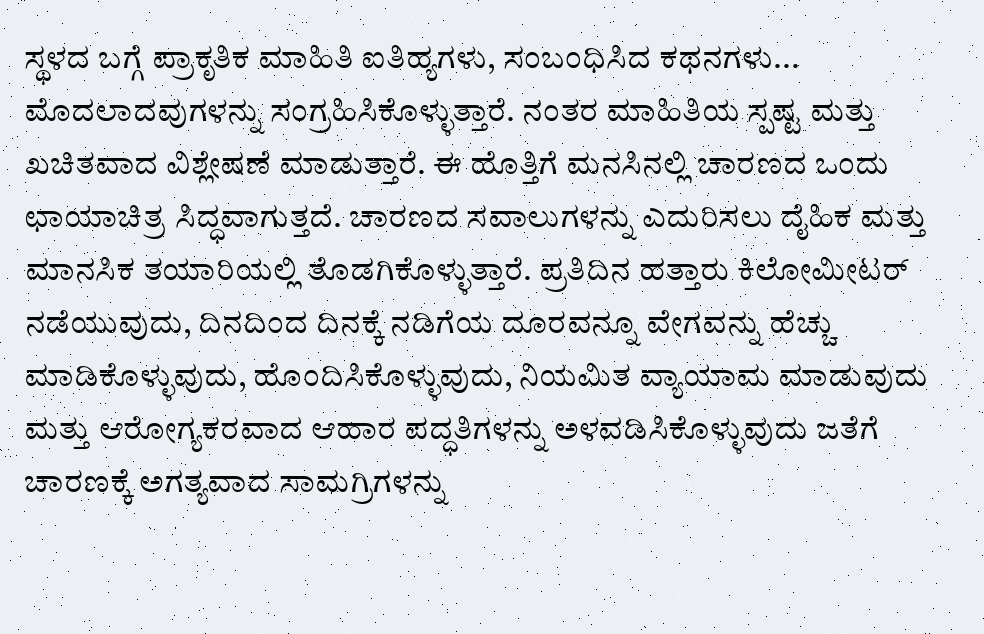ಸ್ಥಳದ ಬಗ್ಗೆ ಪ್ರಾಕೃತಿಕ ಮಾಹಿತಿ ಐತಿಹ್ಯಗಳು, ಸಂಬಂಧಿಸಿದ ಕಥನಗಳು... ಮೊದಲಾದವುಗಳನ್ನು ಸಂಗ್ರಹಿಸಿಕೊಳ್ಳುತ್ತಾರೆ. ನಂತರ ಮಾಹಿತಿಯ ಸ್ಪಷ್ಟ ಮತ್ತು ಖಚಿತವಾದ ವಿಶ್ಲೇಷಣೆ ಮಾಡುತ್ತಾರೆ. ಈ ಹೊತ್ತಿಗೆ ಮನಸಿನಲ್ಲಿ ಚಾರಣದ ಒಂದು ಛಾಯಾಚಿತ್ರ ಸಿದ್ಧವಾಗುತ್ತದೆ. ಚಾರಣದ ಸವಾಲುಗಳನ್ನು ಎದುರಿಸಲು ದೈಹಿಕ ಮತ್ತು ಮಾನಸಿಕ ತಯಾರಿಯಲ್ಲಿ ತೊಡಗಿಕೊಳ್ಳುತ್ತಾರೆ. ಪ್ರತಿದಿನ ಹತ್ತಾರು ಕಿಲೋಮೀಟರ್ ನಡೆಯುವುದು, ದಿನದಿಂದ ದಿನಕ್ಕೆ ನಡಿಗೆಯ ದೂರವನ್ನೂ ವೇಗವನ್ನು ಹೆಚ್ಚು ಮಾಡಿಕೊಳ್ಳುವುದು, ಹೊಂದಿಸಿಕೊಳ್ಳುವುದು, ನಿಯಮಿತ ವ್ಯಾಯಾಮ ಮಾಡುವುದು ಮತ್ತು ಆರೋಗ್ಯಕರವಾದ ಆಹಾರ ಪದ್ಧತಿಗಳನ್ನು ಅಳವಡಿಸಿಕೊಳ್ಳುವುದು ಜತೆಗೆ ಚಾರಣಕ್ಕೆ ಅಗತ್ಯವಾದ ಸಾಮಗ್ರಿಗಳನ್ನು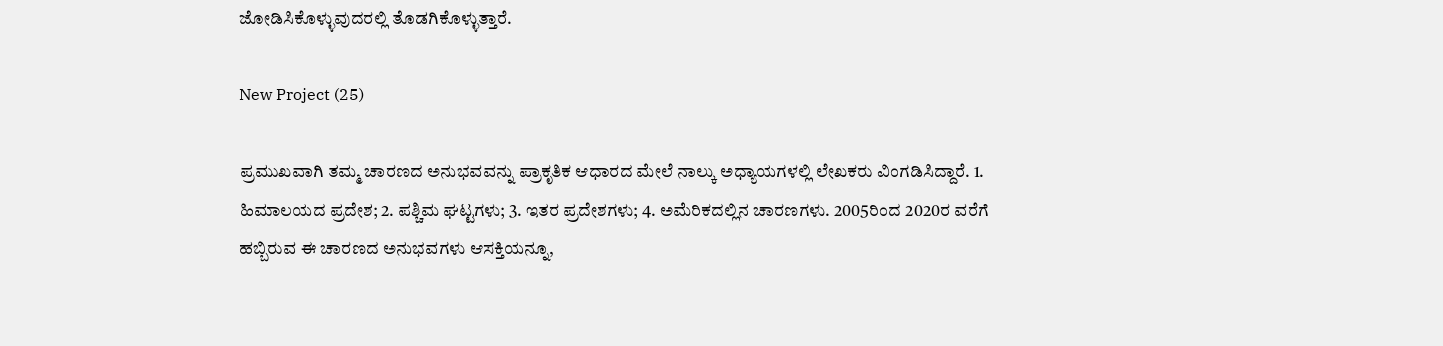ಜೋಡಿಸಿಕೊಳ್ಳುವುದರಲ್ಲಿ ತೊಡಗಿಕೊಳ್ಳುತ್ತಾರೆ.

New Project (25)

ಪ್ರಮುಖವಾಗಿ ತಮ್ಮ ಚಾರಣದ ಅನುಭವವನ್ನು ಪ್ರಾಕೃತಿಕ ಆಧಾರದ ಮೇಲೆ ನಾಲ್ಕು ಅಧ್ಯಾಯಗಳಲ್ಲಿ ಲೇಖಕರು ವಿಂಗಡಿಸಿದ್ದಾರೆ. 1. ಹಿಮಾಲಯದ ಪ್ರದೇಶ; 2. ಪಶ್ಚಿಮ ಘಟ್ಟಗಳು; 3. ಇತರ ಪ್ರದೇಶಗಳು; 4. ಅಮೆರಿಕದಲ್ಲಿನ ಚಾರಣಗಳು. 2005ರಿಂದ 2020ರ ವರೆಗೆ ಹಬ್ಬಿರುವ ಈ ಚಾರಣದ ಅನುಭವಗಳು ಆಸಕ್ತಿಯನ್ನೂ,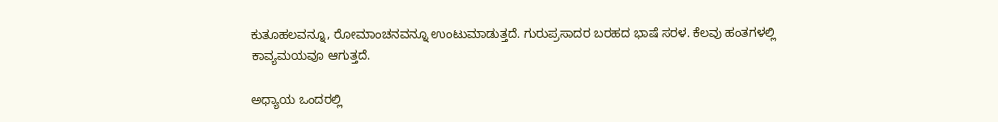ಕುತೂಹಲವನ್ನೂ, ರೋಮಾಂಚನವನ್ನೂ ಉಂಟುಮಾಡುತ್ತದೆ. ಗುರುಪ್ರಸಾದರ ಬರಹದ ಭಾಷೆ ಸರಳ. ಕೆಲವು ಹಂತಗಳಲ್ಲಿ ಕಾವ್ಯಮಯವೂ ಆಗುತ್ತದೆ.

ಅಧ್ಯಾಯ ಒಂದರಲ್ಲಿ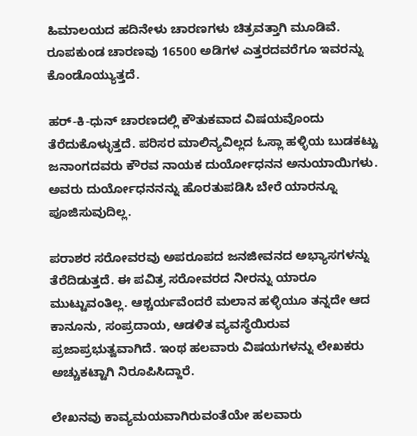ಹಿಮಾಲಯದ ಹದಿನೇಳು ಚಾರಣಗಳು ಚಿತ್ರವತ್ತಾಗಿ ಮೂಡಿವೆ. ರೂಪಕುಂಡ ಚಾರಣವು 16500 ಅಡಿಗಳ ಎತ್ತರದವರೆಗೂ ಇವರನ್ನು ಕೊಂಡೊಯ್ಯುತ್ತದೆ.

ಹರ್‌-ಕಿ-ಧುನ್‌ ಚಾರಣದಲ್ಲಿ ಕೌತುಕವಾದ ವಿಷಯವೊಂದು ತೆರೆದುಕೊಳ್ಳುತ್ತದೆ. ಪರಿಸರ ಮಾಲಿನ್ಯವಿಲ್ಲದ ಓಸ್ಲಾ ಹಳ್ಳಿಯ ಬುಡಕಟ್ಟು ಜನಾಂಗದವರು ಕೌರವ ನಾಯಕ ದುರ್ಯೋಧನನ ಅನುಯಾಯಿಗಳು. ಅವರು ದುರ್ಯೋಧನನನ್ನು ಹೊರತುಪಡಿಸಿ ಬೇರೆ ಯಾರನ್ನೂ ಪೂಜಿಸುವುದಿಲ್ಲ.

ಪರಾಶರ ಸರೋವರವು ಅಪರೂಪದ ಜನಜೀವನದ ಅಭ್ಯಾಸಗಳನ್ನು ತೆರೆದಿಡುತ್ತದೆ. ಈ ಪವಿತ್ರ ಸರೋವರದ ನೀರನ್ನು ಯಾರೂ ಮುಟ್ಟುವಂತಿಲ್ಲ. ಆಶ್ಚರ್ಯವೆಂದರೆ ಮಲಾನ ಹಳ್ಳಿಯೂ ತನ್ನದೇ ಆದ ಕಾನೂನು, ಸಂಪ್ರದಾಯ, ಆಡಳಿತ ವ್ಯವಸ್ಥೆಯಿರುವ ಪ್ರಜಾಪ್ರಭುತ್ವವಾಗಿದೆ. ಇಂಥ ಹಲವಾರು ವಿಷಯಗಳನ್ನು ಲೇಖಕರು ಅಚ್ಚುಕಟ್ಟಾಗಿ ನಿರೂಪಿಸಿದ್ದಾರೆ.

ಲೇಖನವು ಕಾವ್ಯಮಯವಾಗಿರುವಂತೆಯೇ ಹಲವಾರು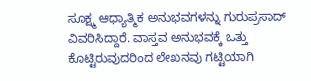ಸೂಕ್ಷ್ಮ ಆಧ್ಯಾತ್ಮಿಕ ಅನುಭವಗಳನ್ನು ಗುರುಪ್ರಸಾದ್‌ ವಿವರಿಸಿದ್ದಾರೆ. ವಾಸ್ತವ ಅನುಭವಕ್ಕೆ ಒತ್ತು ಕೊಟ್ಟಿರುವುದರಿಂದ ಲೇಖನವು ಗಟ್ಟಿಯಾಗಿ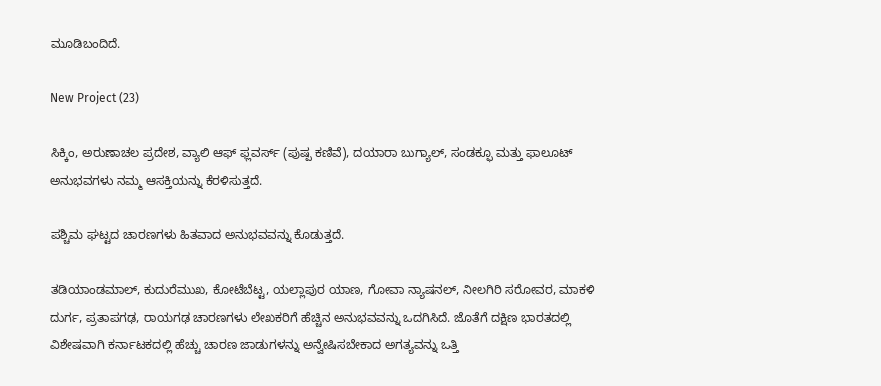ಮೂಡಿಬಂದಿದೆ.

New Project (23)

ಸಿಕ್ಕಿಂ, ಅರುಣಾಚಲ ಪ್ರದೇಶ, ವ್ಯಾಲಿ ಆಫ್‌ ಫ್ಲವರ್ಸ್‌ (ಪುಷ್ಪ ಕಣಿವೆ), ದಯಾರಾ ಬುಗ್ಯಾಲ್‌, ಸಂಡಕ್ಫೂ ಮತ್ತು ಫಾಲೂಟ್ ಅನುಭವಗಳು ನಮ್ಮ ಆಸಕ್ತಿಯನ್ನು ಕೆರಳಿಸುತ್ತದೆ.

ಪಶ್ಚಿಮ ಘಟ್ಟದ ಚಾರಣಗಳು ಹಿತವಾದ ಅನುಭವವನ್ನು ಕೊಡುತ್ತದೆ.

ತಡಿಯಾಂಡಮಾಲ್‌, ಕುದುರೆಮುಖ, ಕೋಟೆಬೆಟ್ಟ, ಯಲ್ಲಾಪುರ ಯಾಣ, ಗೋವಾ ನ್ಯಾಷನಲ್, ನೀಲಗಿರಿ ಸರೋವರ, ಮಾಕಳಿ ದುರ್ಗ, ಪ್ರತಾಪಗಢ, ರಾಯಗಢ ಚಾರಣಗಳು ಲೇಖಕರಿಗೆ ಹೆಚ್ಚಿನ ಅನುಭವವನ್ನು ಒದಗಿಸಿದೆ. ಜೊತೆಗೆ ದಕ್ಷಿಣ ಭಾರತದಲ್ಲಿ ವಿಶೇಷವಾಗಿ ಕರ್ನಾಟಕದಲ್ಲಿ ಹೆಚ್ಚು ಚಾರಣ ಜಾಡುಗಳನ್ನು ಅನ್ವೇಷಿಸಬೇಕಾದ ಅಗತ್ಯವನ್ನು ಒತ್ತಿ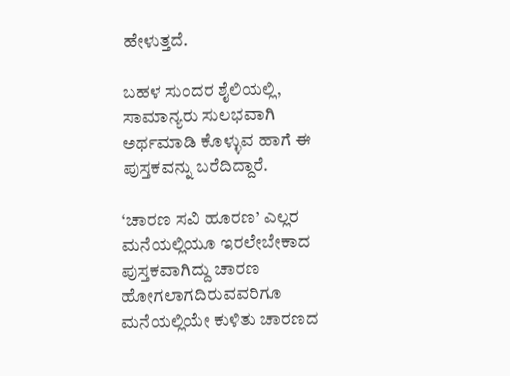ಹೇಳುತ್ತದೆ.

ಬಹಳ ಸುಂದರ ಶೈಲಿಯಲ್ಲಿ, ಸಾಮಾನ್ಯರು ಸುಲಭವಾಗಿ ಅರ್ಥಮಾಡಿ ಕೊಳ್ಳುವ ಹಾಗೆ ಈ ಪುಸ್ತಕವನ್ನು ಬರೆದಿದ್ದಾರೆ.

‘ಚಾರಣ ಸವಿ ಹೂರಣ’ ಎಲ್ಲರ ಮನೆಯಲ್ಲಿಯೂ ಇರಲೇಬೇಕಾದ ಪುಸ್ತಕವಾಗಿದ್ದು ಚಾರಣ ಹೋಗಲಾಗದಿರುವವರಿಗೂ ಮನೆಯಲ್ಲಿಯೇ ಕುಳಿತು ಚಾರಣದ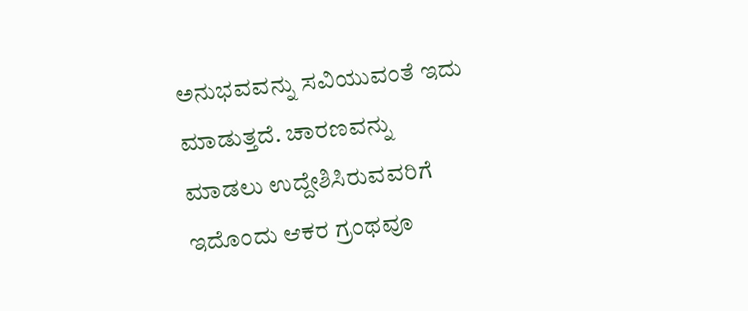ಅನುಭವವನ್ನು ಸವಿಯುವಂತೆ ಇದು ಮಾಡುತ್ತದೆ. ಚಾರಣವನ್ನು ಮಾಡಲು ಉದ್ದೇಶಿಸಿರುವವರಿಗೆ ಇದೊಂದು ಆಕರ ಗ್ರಂಥವೂ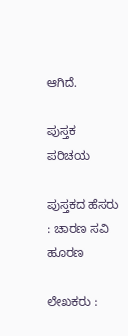ಆಗಿದೆ.

ಪುಸ್ತಕ ಪರಿಚಯ

ಪುಸ್ತಕದ ಹೆಸರು : ಚಾರಣ ಸವಿ ಹೂರಣ

ಲೇಖಕರು :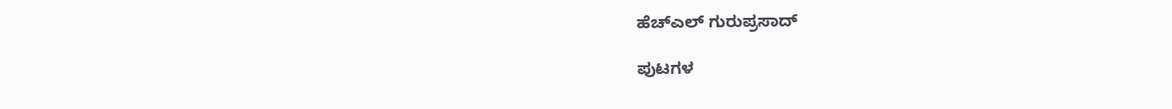ಹೆಚ್‌ಎಲ್ ಗುರುಪ್ರಸಾದ್

ಪುಟಗಳ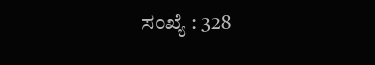ಸಂಖ್ಯೆ : 328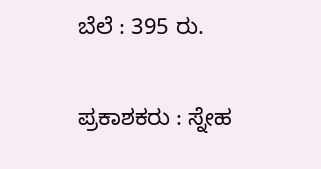ಬೆಲೆ : 395 ರು.

ಪ್ರಕಾಶಕರು : ಸ್ನೇಹ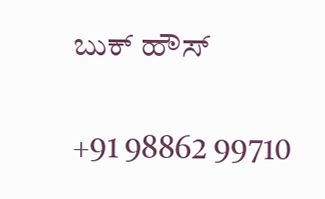ಬುಕ್ ಹೌಸ್

+91 98862 99710